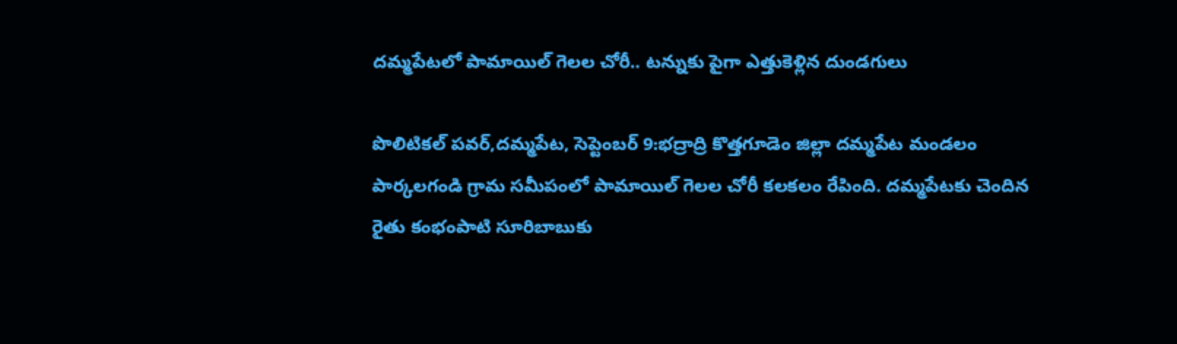దమ్మపేటలో పామాయిల్ గెలల చోరీ.. టన్నుకు పైగా ఎత్తుకెళ్లిన దుండగులు

పొలిటికల్ పవర్,దమ్మపేట, సెప్టెంబర్ 9:భద్రాద్రి కొత్తగూడెం జిల్లా దమ్మపేట మండలం పార్కలగండి గ్రామ సమీపంలో పామాయిల్ గెలల చోరీ కలకలం రేపింది. దమ్మపేటకు చెందిన రైతు కంభంపాటి సూరిబాబుకు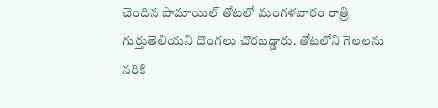చెందిన పామాయిల్ తోటలో మంగళవారం రాత్రి గుర్తుతెలియని దొంగలు చొరబడ్డారు. తోటలోని గెలలను నరికి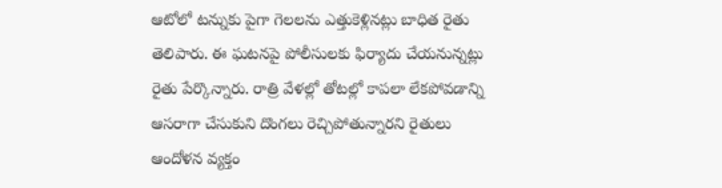ఆటోలో టన్నుకు పైగా గెలలను ఎత్తుకెళ్లినట్లు బాధిత రైతు తెలిపారు. ఈ ఘటనపై పోలీసులకు ఫిర్యాదు చేయనున్నట్లు రైతు పేర్కొన్నారు. రాత్రి వేళల్లో తోటల్లో కాపలా లేకపోవడాన్ని ఆసరాగా చేసుకుని దొంగలు రెచ్చిపోతున్నారని రైతులు ఆందోళన వ్యక్తం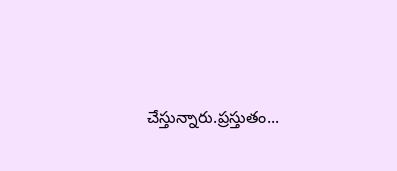చేస్తున్నారు.ప్రస్తుతం...